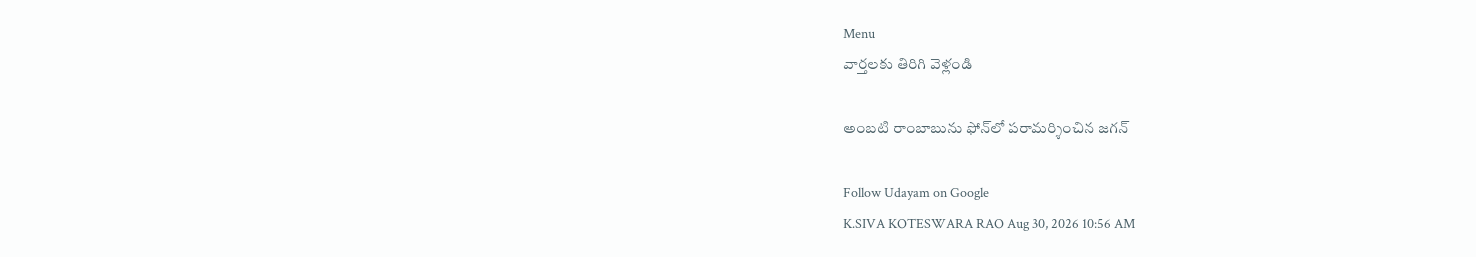Menu
వార్తలకు తిరిగి వెళ్లండి

అంబటి రాంబాబును ఫోన్‌లో పరామర్శించిన జగన్

Follow Udayam on Google
K.SIVA KOTESWARA RAO Aug 30, 2026 10:56 AM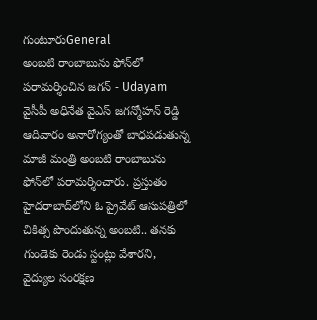గుంటూరుGeneral
అంబటి రాంబాబును ఫోన్‌లో పరామర్శించిన జగన్ - Udayam
వైసీపీ అధినేత వైఎస్ జగన్మోహన్ రెడ్డి ఆదివారం అనారోగ్యంతో బాధపడుతున్న మాజీ మంత్రి అంబటి రాంబాబును ఫోన్‌లో పరామర్శించారు. ప్రస్తుతం హైదరాబాద్‌లోని ఓ ప్రైవేట్ ఆసుపత్రిలో చికిత్స పొందుతున్న అంబటి.. తనకు గుండెకు రెండు స్టంట్లు వేశారని, వైద్యుల సంరక్షణ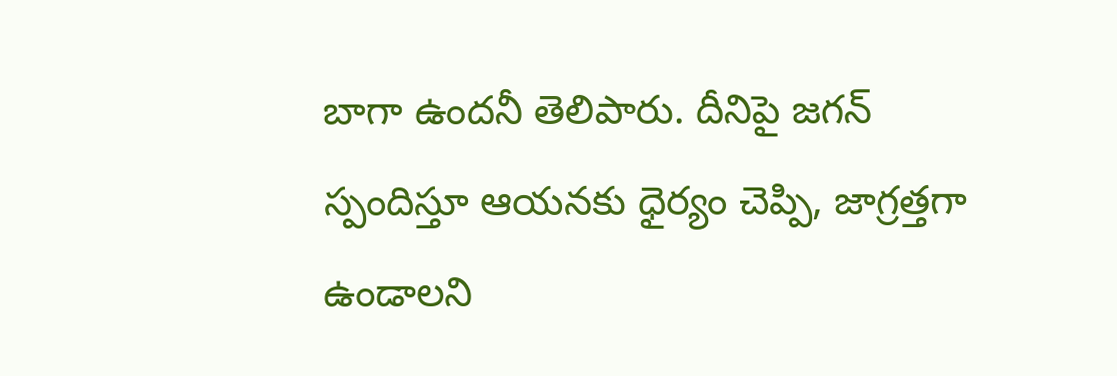బాగా ఉందనీ తెలిపారు. దీనిపై జగన్ స్పందిస్తూ ఆయనకు ధైర్యం చెప్పి, జాగ్రత్తగా ఉండాలని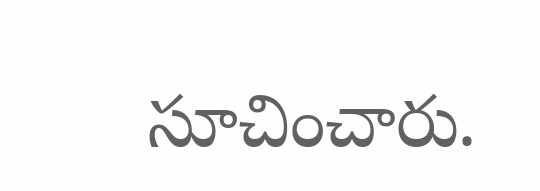సూచించారు.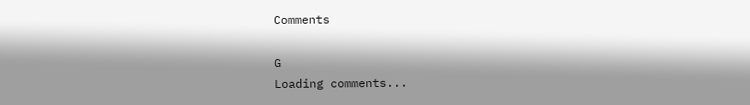Comments

G
Loading comments...